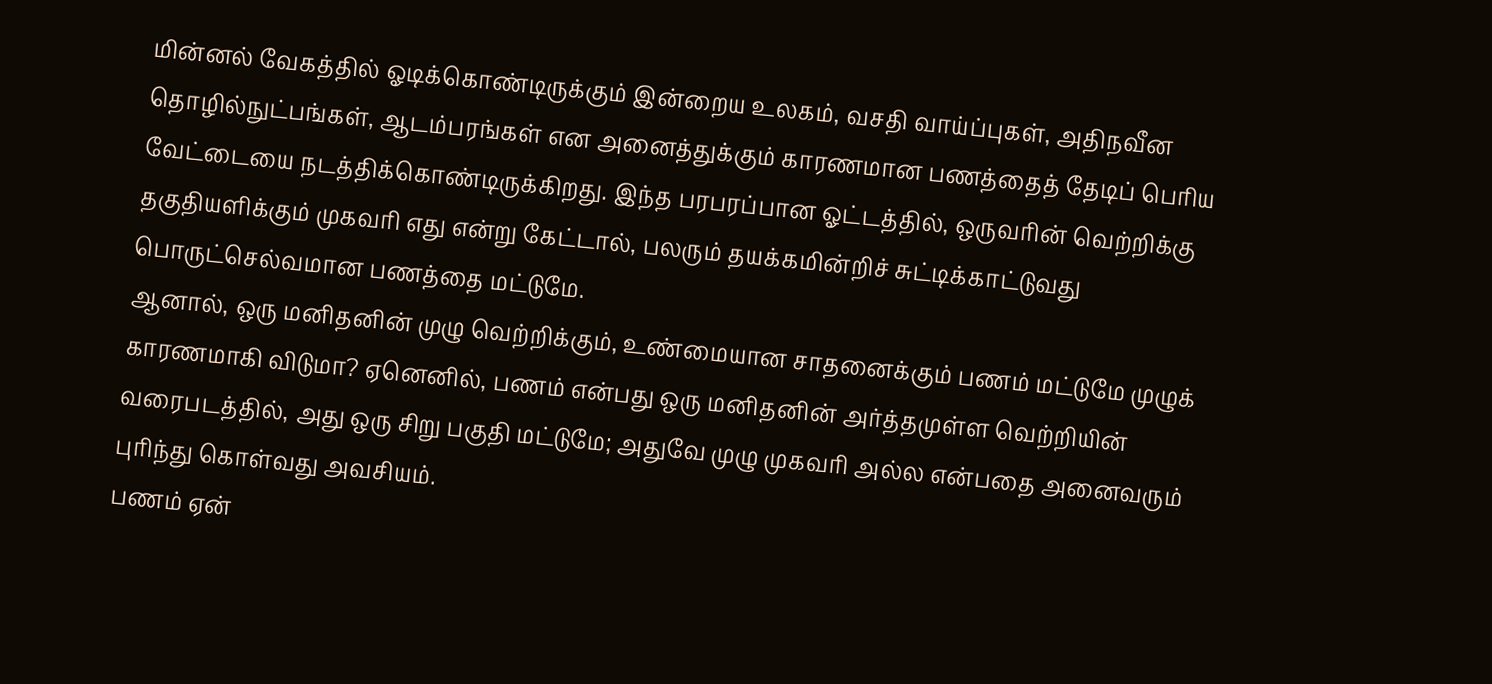மின்னல் வேகத்தில் ஓடிக்கொண்டிருக்கும் இன்றைய உலகம், வசதி வாய்ப்புகள், அதிநவீன தொழில்நுட்பங்கள், ஆடம்பரங்கள் என அனைத்துக்கும் காரணமான பணத்தைத் தேடிப் பெரிய வேட்டையை நடத்திக்கொண்டிருக்கிறது. இந்த பரபரப்பான ஓட்டத்தில், ஒருவரின் வெற்றிக்கு தகுதியளிக்கும் முகவரி எது என்று கேட்டால், பலரும் தயக்கமின்றிச் சுட்டிக்காட்டுவது பொருட்செல்வமான பணத்தை மட்டுமே.
ஆனால், ஒரு மனிதனின் முழு வெற்றிக்கும், உண்மையான சாதனைக்கும் பணம் மட்டுமே முழுக் காரணமாகி விடுமா? ஏனெனில், பணம் என்பது ஒரு மனிதனின் அர்த்தமுள்ள வெற்றியின் வரைபடத்தில், அது ஒரு சிறு பகுதி மட்டுமே; அதுவே முழு முகவரி அல்ல என்பதை அனைவரும் புரிந்து கொள்வது அவசியம்.
பணம் ஏன்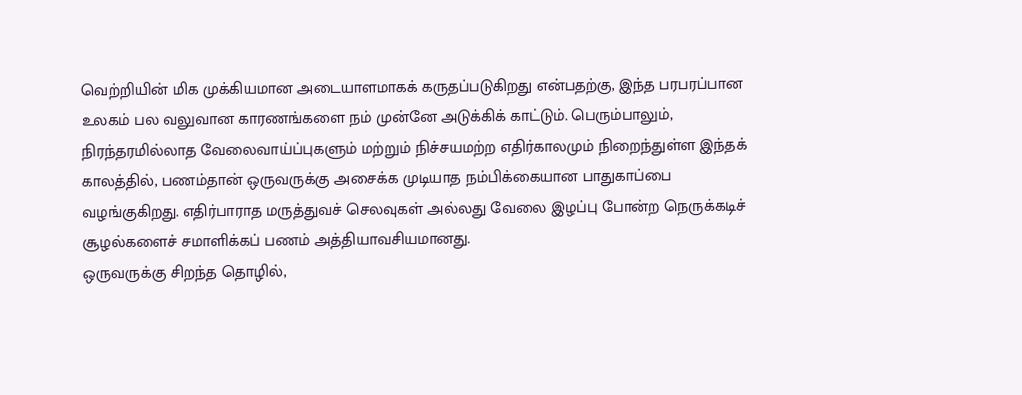வெற்றியின் மிக முக்கியமான அடையாளமாகக் கருதப்படுகிறது என்பதற்கு, இந்த பரபரப்பான உலகம் பல வலுவான காரணங்களை நம் முன்னே அடுக்கிக் காட்டும். பெரும்பாலும், நிரந்தரமில்லாத வேலைவாய்ப்புகளும் மற்றும் நிச்சயமற்ற எதிர்காலமும் நிறைந்துள்ள இந்தக் காலத்தில், பணம்தான் ஒருவருக்கு அசைக்க முடியாத நம்பிக்கையான பாதுகாப்பை வழங்குகிறது. எதிர்பாராத மருத்துவச் செலவுகள் அல்லது வேலை இழப்பு போன்ற நெருக்கடிச் சூழல்களைச் சமாளிக்கப் பணம் அத்தியாவசியமானது.
ஒருவருக்கு சிறந்த தொழில்,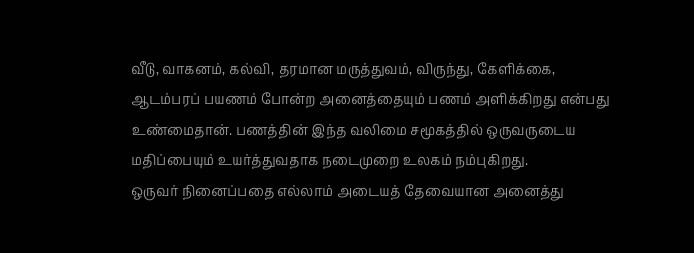வீடு, வாகனம், கல்வி, தரமான மருத்துவம், விருந்து, கேளிக்கை, ஆடம்பரப் பயணம் போன்ற அனைத்தையும் பணம் அளிக்கிறது என்பது உண்மைதான். பணத்தின் இந்த வலிமை சமூகத்தில் ஒருவருடைய மதிப்பையும் உயர்த்துவதாக நடைமுறை உலகம் நம்புகிறது.
ஒருவர் நினைப்பதை எல்லாம் அடையத் தேவையான அனைத்து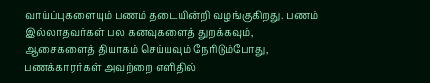வாய்ப்புகளையும் பணம் தடையின்றி வழங்குகிறது. பணம் இல்லாதவர்கள் பல கனவுகளைத் துறக்கவும், ஆசைகளைத் தியாகம் செய்யவும் நேரிடும்போது, பணக்காரர்கள் அவற்றை எளிதில்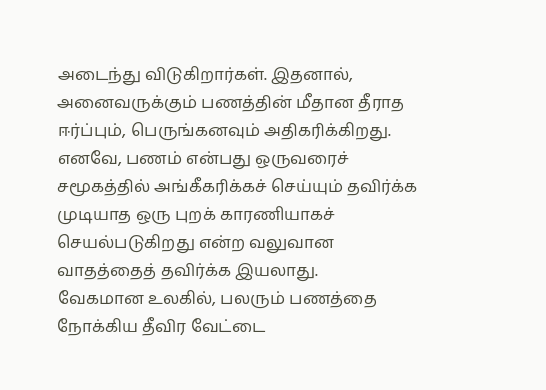அடைந்து விடுகிறார்கள். இதனால், அனைவருக்கும் பணத்தின் மீதான தீராத ஈர்ப்பும், பெருங்கனவும் அதிகரிக்கிறது. எனவே, பணம் என்பது ஒருவரைச் சமூகத்தில் அங்கீகரிக்கச் செய்யும் தவிர்க்க முடியாத ஒரு புறக் காரணியாகச் செயல்படுகிறது என்ற வலுவான வாதத்தைத் தவிர்க்க இயலாது.
வேகமான உலகில், பலரும் பணத்தை நோக்கிய தீவிர வேட்டை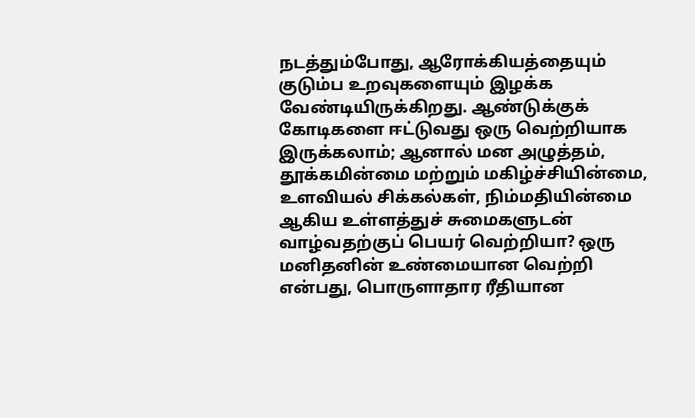நடத்தும்போது, ஆரோக்கியத்தையும் குடும்ப உறவுகளையும் இழக்க வேண்டியிருக்கிறது. ஆண்டுக்குக் கோடிகளை ஈட்டுவது ஒரு வெற்றியாக இருக்கலாம்; ஆனால் மன அழுத்தம், தூக்கமின்மை மற்றும் மகிழ்ச்சியின்மை, உளவியல் சிக்கல்கள், நிம்மதியின்மை ஆகிய உள்ளத்துச் சுமைகளுடன் வாழ்வதற்குப் பெயர் வெற்றியா? ஒரு மனிதனின் உண்மையான வெற்றி என்பது, பொருளாதார ரீதியான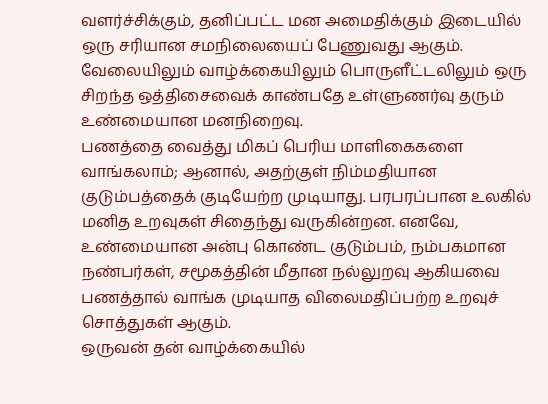வளர்ச்சிக்கும், தனிப்பட்ட மன அமைதிக்கும் இடையில் ஒரு சரியான சமநிலையைப் பேணுவது ஆகும். வேலையிலும் வாழ்க்கையிலும் பொருளீட்டலிலும் ஒரு சிறந்த ஒத்திசைவைக் காண்பதே உள்ளுணர்வு தரும் உண்மையான மனநிறைவு.
பணத்தை வைத்து மிகப் பெரிய மாளிகைகளை வாங்கலாம்; ஆனால், அதற்குள் நிம்மதியான குடும்பத்தைக் குடியேற்ற முடியாது. பரபரப்பான உலகில் மனித உறவுகள் சிதைந்து வருகின்றன. எனவே, உண்மையான அன்பு கொண்ட குடும்பம், நம்பகமான நண்பர்கள், சமூகத்தின் மீதான நல்லுறவு ஆகியவை பணத்தால் வாங்க முடியாத விலைமதிப்பற்ற உறவுச் சொத்துகள் ஆகும்.
ஒருவன் தன் வாழ்க்கையில்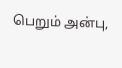பெறும் அன்பு,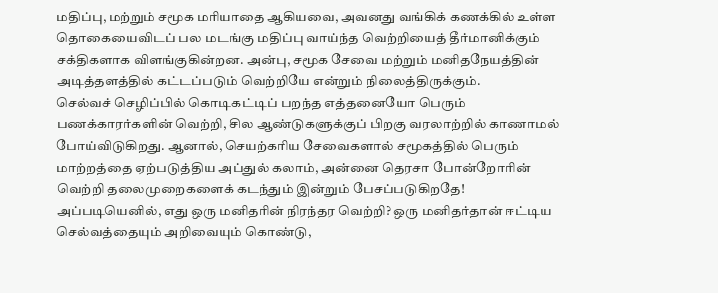மதிப்பு, மற்றும் சமூக மரியாதை ஆகியவை, அவனது வங்கிக் கணக்கில் உள்ள தொகையைவிடப் பல மடங்கு மதிப்பு வாய்ந்த வெற்றியைத் தீர்மானிக்கும் சக்திகளாக விளங்குகின்றன. அன்பு, சமூக சேவை மற்றும் மனிதநேயத்தின் அடித்தளத்தில் கட்டப்படும் வெற்றியே என்றும் நிலைத்திருக்கும்.
செல்வச் செழிப்பில் கொடிகட்டிப் பறந்த எத்தனையோ பெரும் பணக்காரர்களின் வெற்றி, சில ஆண்டுகளுக்குப் பிறகு வரலாற்றில் காணாமல் போய்விடுகிறது. ஆனால், செயற்கரிய சேவைகளால் சமூகத்தில் பெரும் மாற்றத்தை ஏற்படுத்திய அப்துல் கலாம், அன்னை தெரசா போன்றோரின் வெற்றி தலைமுறைகளைக் கடந்தும் இன்றும் பேசப்படுகிறதே! அப்படியெனில், எது ஒரு மனிதரின் நிரந்தர வெற்றி? ஒரு மனிதர்தான் ஈட்டிய செல்வத்தையும் அறிவையும் கொண்டு,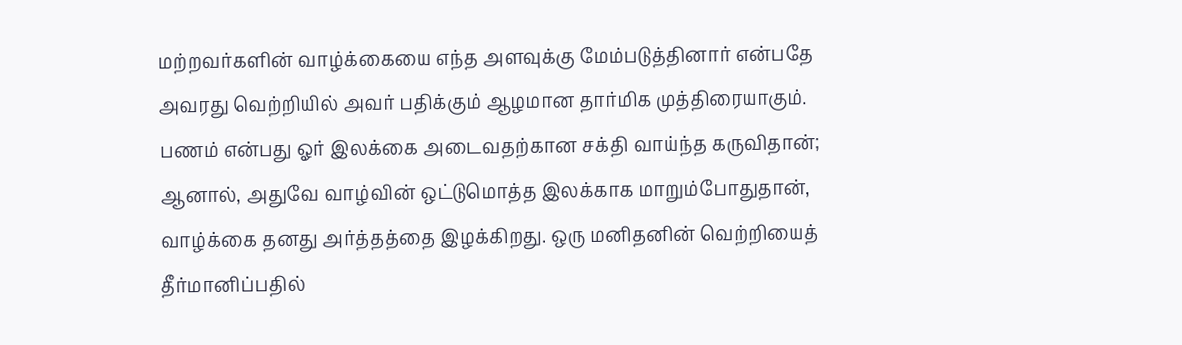மற்றவர்களின் வாழ்க்கையை எந்த அளவுக்கு மேம்படுத்தினார் என்பதே அவரது வெற்றியில் அவர் பதிக்கும் ஆழமான தார்மிக முத்திரையாகும்.
பணம் என்பது ஓர் இலக்கை அடைவதற்கான சக்தி வாய்ந்த கருவிதான்; ஆனால், அதுவே வாழ்வின் ஒட்டுமொத்த இலக்காக மாறும்போதுதான், வாழ்க்கை தனது அர்த்தத்தை இழக்கிறது. ஒரு மனிதனின் வெற்றியைத் தீர்மானிப்பதில்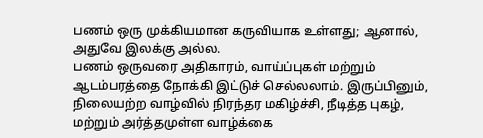பணம் ஒரு முக்கியமான கருவியாக உள்ளது; ஆனால், அதுவே இலக்கு அல்ல.
பணம் ஒருவரை அதிகாரம், வாய்ப்புகள் மற்றும் ஆடம்பரத்தை நோக்கி இட்டுச் செல்லலாம். இருப்பினும், நிலையற்ற வாழ்வில் நிரந்தர மகிழ்ச்சி, நீடித்த புகழ், மற்றும் அர்த்தமுள்ள வாழ்க்கை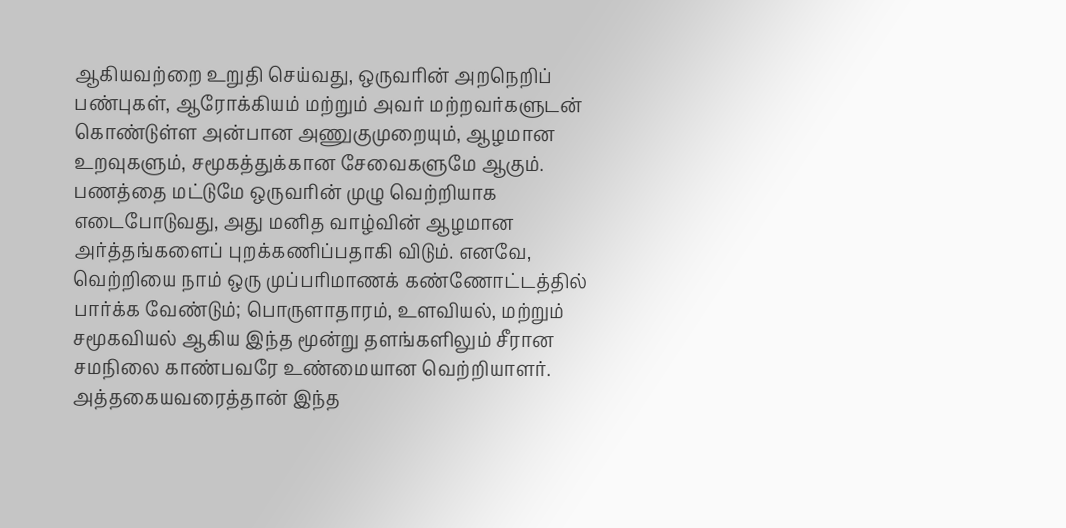ஆகியவற்றை உறுதி செய்வது, ஒருவரின் அறநெறிப் பண்புகள், ஆரோக்கியம் மற்றும் அவர் மற்றவர்களுடன் கொண்டுள்ள அன்பான அணுகுமுறையும், ஆழமான உறவுகளும், சமூகத்துக்கான சேவைகளுமே ஆகும்.
பணத்தை மட்டுமே ஒருவரின் முழு வெற்றியாக எடைபோடுவது, அது மனித வாழ்வின் ஆழமான அர்த்தங்களைப் புறக்கணிப்பதாகி விடும். எனவே, வெற்றியை நாம் ஒரு முப்பரிமாணக் கண்ணோட்டத்தில் பார்க்க வேண்டும்; பொருளாதாரம், உளவியல், மற்றும் சமூகவியல் ஆகிய இந்த மூன்று தளங்களிலும் சீரான சமநிலை காண்பவரே உண்மையான வெற்றியாளர். அத்தகையவரைத்தான் இந்த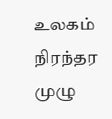உலகம் நிரந்தர முழு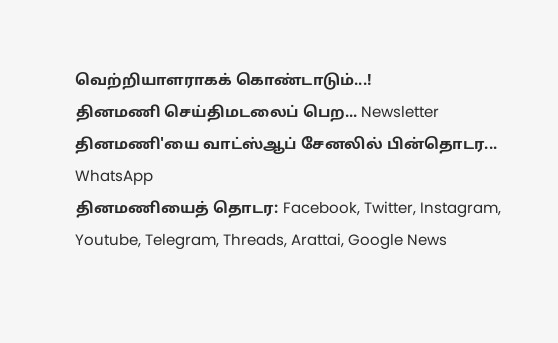வெற்றியாளராகக் கொண்டாடும்...!
தினமணி செய்திமடலைப் பெற... Newsletter
தினமணி'யை வாட்ஸ்ஆப் சேனலில் பின்தொடர... WhatsApp
தினமணியைத் தொடர: Facebook, Twitter, Instagram, Youtube, Telegram, Threads, Arattai, Google News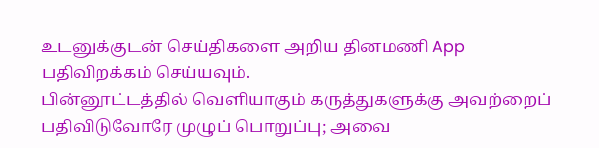உடனுக்குடன் செய்திகளை அறிய தினமணி App பதிவிறக்கம் செய்யவும்.
பின்னூட்டத்தில் வெளியாகும் கருத்துகளுக்கு அவற்றைப் பதிவிடுவோரே முழுப் பொறுப்பு; அவை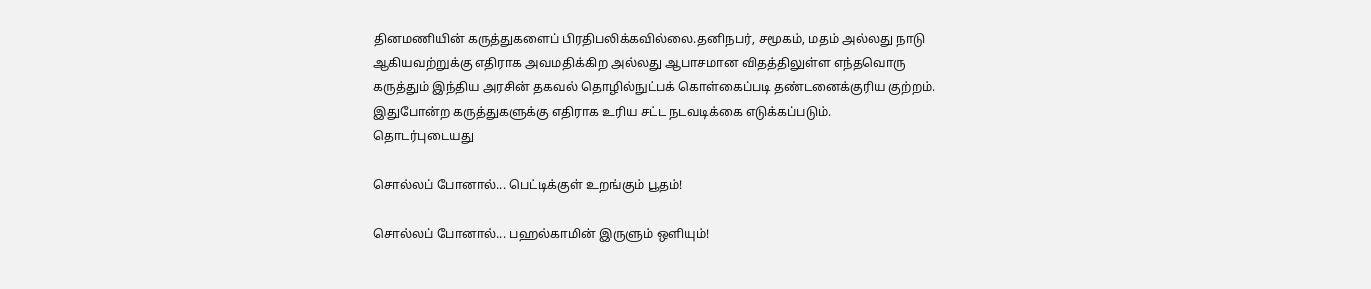தினமணியின் கருத்துகளைப் பிரதிபலிக்கவில்லை.தனிநபர், சமூகம், மதம் அல்லது நாடு ஆகியவற்றுக்கு எதிராக அவமதிக்கிற அல்லது ஆபாசமான விதத்திலுள்ள எந்தவொரு கருத்தும் இந்திய அரசின் தகவல் தொழில்நுட்பக் கொள்கைப்படி தண்டனைக்குரிய குற்றம். இதுபோன்ற கருத்துகளுக்கு எதிராக உரிய சட்ட நடவடிக்கை எடுக்கப்படும்.
தொடர்புடையது

சொல்லப் போனால்... பெட்டிக்குள் உறங்கும் பூதம்!

சொல்லப் போனால்... பஹல்காமின் இருளும் ஒளியும்!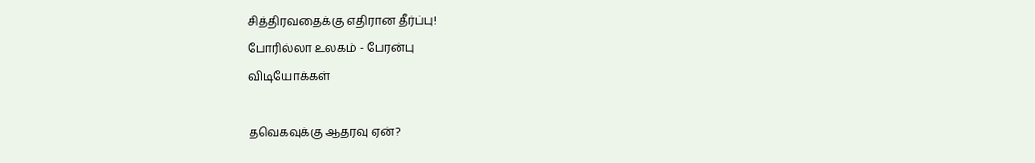சித்திரவதைக்கு எதிரான தீர்ப்பு!
போரில்லா உலகம் - பேரன்பு
விடியோக்கள்

தவெகவுக்கு ஆதரவு ஏன்?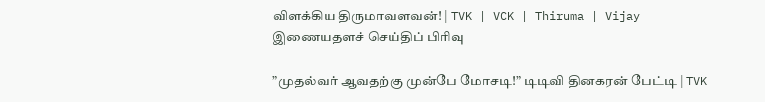விளக்கிய திருமாவளவன்! | TVK | VCK | Thiruma | Vijay
இணையதளச் செய்திப் பிரிவு

”முதல்வர் ஆவதற்கு முன்பே மோசடி!” டிடிவி தினகரன் பேட்டி | TVK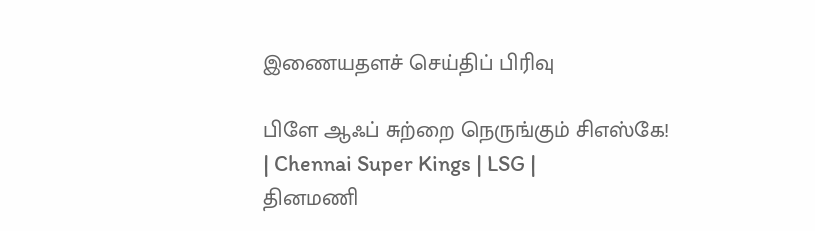இணையதளச் செய்திப் பிரிவு

பிளே ஆஃப் சுற்றை நெருங்கும் சிஎஸ்கே! | Chennai Super Kings | LSG |
தினமணி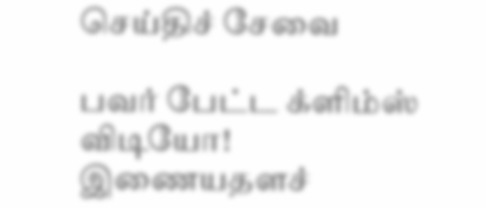செய்திச் சேவை

பவர் பேட்ட க்ளிம்ஸ் விடியோ!
இணையதளச்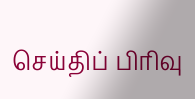செய்திப் பிரிவு